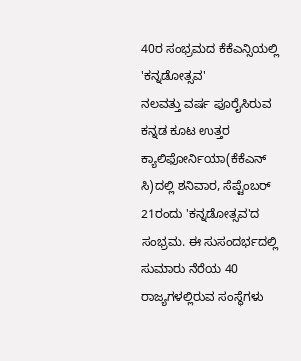40ರ ಸಂಭ್ರಮದ ಕೆಕೆಎನ್ಸಿಯಲ್ಲಿ 'ಕನ್ನಡೋತ್ಸವ'
ನಲವತ್ತು ವರ್ಷ ಪೂರೈಸಿರುವ ಕನ್ನಡ ಕೂಟ ಉತ್ತರ ಕ್ಯಾಲಿಫೋರ್ನಿಯಾ(ಕೆಕೆಎನ್ ಸಿ)ದಲ್ಲಿ ಶನಿವಾರ, ಸೆಪ್ಟೆಂಬರ್ 21ರಂದು 'ಕನ್ನಡೋತ್ಸವ'ದ ಸಂಭ್ರಮ. ಈ ಸುಸಂದರ್ಭದಲ್ಲಿ ಸುಮಾರು ನೆರೆಯ 40 ರಾಜ್ಯಗಳಲ್ಲಿರುವ ಸಂಸ್ಥೆಗಳು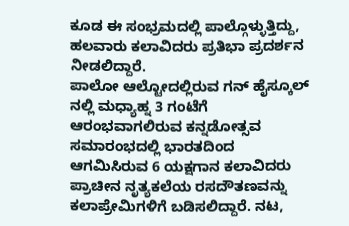ಕೂಡ ಈ ಸಂಭ್ರಮದಲ್ಲಿ ಪಾಲ್ಗೊಳ್ಳುತ್ತಿದ್ದು, ಹಲವಾರು ಕಲಾವಿದರು ಪ್ರತಿಭಾ ಪ್ರದರ್ಶನ ನೀಡಲಿದ್ದಾರೆ.
ಪಾಲೋ ಆಲ್ಟೋದಲ್ಲಿರುವ ಗನ್ ಹೈಸ್ಕೂಲ್ ನಲ್ಲಿ ಮಧ್ಯಾಹ್ನ 3 ಗಂಟೆಗೆ ಆರಂಭವಾಗಲಿರುವ ಕನ್ನಡೋತ್ಸವ ಸಮಾರಂಭದಲ್ಲಿ ಭಾರತದಿಂದ ಆಗಮಿಸಿರುವ 6 ಯಕ್ಷಗಾನ ಕಲಾವಿದರು ಪ್ರಾಚೀನ ನೃತ್ಯಕಲೆಯ ರಸದೌತಣವನ್ನು ಕಲಾಪ್ರೇಮಿಗಳಿಗೆ ಬಡಿಸಲಿದ್ದಾರೆ. ನಟ,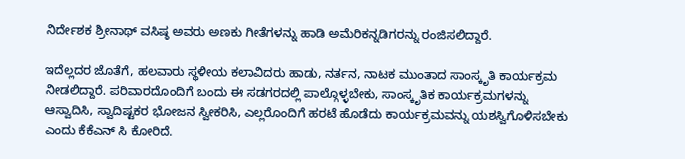ನಿರ್ದೇಶಕ ಶ್ರೀನಾಥ್ ವಸಿಷ್ಠ ಅವರು ಅಣಕು ಗೀತೆಗಳನ್ನು ಹಾಡಿ ಅಮೆರಿಕನ್ನಡಿಗರನ್ನು ರಂಜಿಸಲಿದ್ದಾರೆ.

ಇದೆಲ್ಲದರ ಜೊತೆಗೆ, ಹಲವಾರು ಸ್ಥಳೀಯ ಕಲಾವಿದರು ಹಾಡು, ನರ್ತನ, ನಾಟಕ ಮುಂತಾದ ಸಾಂಸ್ಕೃತಿ ಕಾರ್ಯಕ್ರಮ ನೀಡಲಿದ್ದಾರೆ. ಪರಿವಾರದೊಂದಿಗೆ ಬಂದು ಈ ಸಡಗರದಲ್ಲಿ ಪಾಲ್ಗೊಳ್ಳಬೇಕು, ಸಾಂಸ್ಕೃತಿಕ ಕಾರ್ಯಕ್ರಮಗಳನ್ನು ಆಸ್ವಾದಿಸಿ, ಸ್ವಾದಿಷ್ಟಕರ ಭೋಜನ ಸ್ವೀಕರಿಸಿ, ಎಲ್ಲರೊಂದಿಗೆ ಹರಟೆ ಹೊಡೆದು ಕಾರ್ಯಕ್ರಮವನ್ನು ಯಶಸ್ವಿಗೊಳಿಸಬೇಕು ಎಂದು ಕೆಕೆಎನ್ ಸಿ ಕೋರಿದೆ.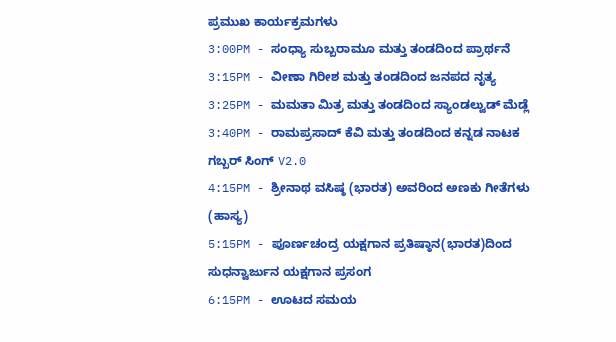ಪ್ರಮುಖ ಕಾರ್ಯಕ್ರಮಗಳು
3:00PM - ಸಂಧ್ಯಾ ಸುಬ್ಬರಾಮೂ ಮತ್ತು ತಂಡದಿಂದ ಪ್ರಾರ್ಥನೆ
3:15PM - ವೀಣಾ ಗಿರೀಶ ಮತ್ತು ತಂಡದಿಂದ ಜನಪದ ನೃತ್ಯ
3:25PM - ಮಮತಾ ಮಿತ್ರ ಮತ್ತು ತಂಡದಿಂದ ಸ್ಯಾಂಡಲ್ವುಡ್ ಮೆಡ್ಲೆ
3:40PM - ರಾಮಪ್ರಸಾದ್ ಕೆವಿ ಮತ್ತು ತಂಡದಿಂದ ಕನ್ನಡ ನಾಟಕ ಗಬ್ಬರ್ ಸಿಂಗ್ V2.0
4:15PM - ಶ್ರೀನಾಥ ವಸಿಷ್ಠ (ಭಾರತ) ಅವರಿಂದ ಅಣಕು ಗೀತೆಗಳು (ಹಾಸ್ಯ)
5:15PM - ಪೂರ್ಣಚಂದ್ರ ಯಕ್ಷಗಾನ ಪ್ರತಿಷ್ಠಾನ(ಭಾರತ)ದಿಂದ ಸುಧನ್ವಾರ್ಜುನ ಯಕ್ಷಗಾನ ಪ್ರಸಂಗ
6:15PM - ಊಟದ ಸಮಯ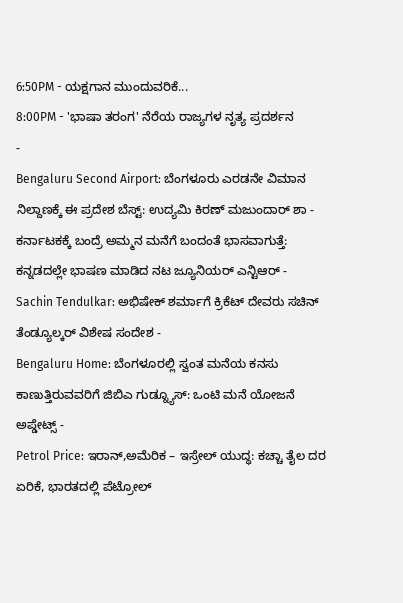6:50PM - ಯಕ್ಷಗಾನ ಮುಂದುವರಿಕೆ...
8:00PM - 'ಭಾಷಾ ತರಂಗ' ನೆರೆಯ ರಾಜ್ಯಗಳ ನೃತ್ಯ ಪ್ರದರ್ಶನ
-
Bengaluru Second Airport: ಬೆಂಗಳೂರು ಎರಡನೇ ವಿಮಾನ ನಿಲ್ದಾಣಕ್ಕೆ ಈ ಪ್ರದೇಶ ಬೆಸ್ಟ್: ಉದ್ಯಮಿ ಕಿರಣ್ ಮಜುಂದಾರ್ ಶಾ -
ಕರ್ನಾಟಕಕ್ಕೆ ಬಂದ್ರೆ ಅಮ್ಮನ ಮನೆಗೆ ಬಂದಂತೆ ಭಾಸವಾಗುತ್ತೆ: ಕನ್ನಡದಲ್ಲೇ ಭಾಷಣ ಮಾಡಿದ ನಟ ಜ್ಯೂನಿಯರ್ ಎನ್ಟಿಆರ್ -
Sachin Tendulkar: ಅಭಿಷೇಕ್ ಶರ್ಮಾಗೆ ಕ್ರಿಕೆಟ್ ದೇವರು ಸಚಿನ್ ತೆಂಡ್ಯೂಲ್ಕರ್ ವಿಶೇಷ ಸಂದೇಶ -
Bengaluru Home: ಬೆಂಗಳೂರಲ್ಲಿ ಸ್ವಂತ ಮನೆಯ ಕನಸು ಕಾಣುತ್ತಿರುವವರಿಗೆ ಜಿಬಿಎ ಗುಡ್ನ್ಯೂಸ್: ಒಂಟಿ ಮನೆ ಯೋಜನೆ ಅಪ್ಡೇಟ್ಸ್ -
Petrol Price: ಇರಾನ್,ಅಮೆರಿಕ – ಇಸ್ರೇಲ್ ಯುದ್ಧ: ಕಚ್ಚಾ ತೈಲ ದರ ಏರಿಕೆ, ಭಾರತದಲ್ಲಿ ಪೆಟ್ರೋಲ್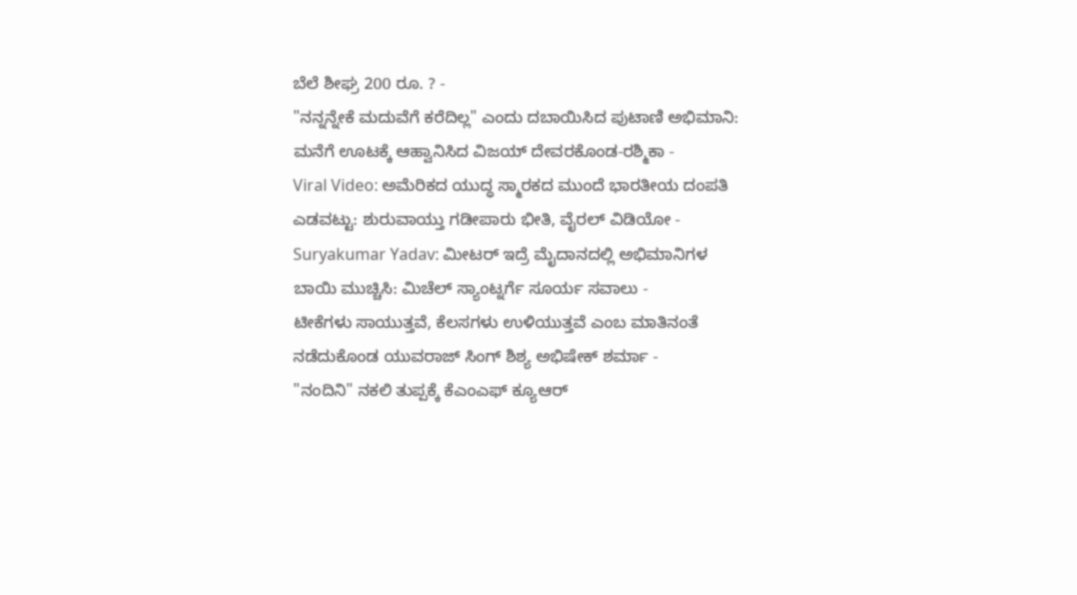ಬೆಲೆ ಶೀಘ್ರ 200 ರೂ. ? -
"ನನ್ನನ್ನೇಕೆ ಮದುವೆಗೆ ಕರೆದಿಲ್ಲ" ಎಂದು ದಬಾಯಿಸಿದ ಪುಟಾಣಿ ಅಭಿಮಾನಿ: ಮನೆಗೆ ಊಟಕ್ಕೆ ಆಹ್ವಾನಿಸಿದ ವಿಜಯ್ ದೇವರಕೊಂಡ-ರಶ್ಮಿಕಾ -
Viral Video: ಅಮೆರಿಕದ ಯುದ್ಧ ಸ್ಮಾರಕದ ಮುಂದೆ ಭಾರತೀಯ ದಂಪತಿ ಎಡವಟ್ಟು: ಶುರುವಾಯ್ತು ಗಡೀಪಾರು ಭೀತಿ, ವೈರಲ್ ವಿಡಿಯೋ -
Suryakumar Yadav: ಮೀಟರ್ ಇದ್ರೆ ಮೈದಾನದಲ್ಲಿ ಅಭಿಮಾನಿಗಳ ಬಾಯಿ ಮುಚ್ಚಿಸಿ: ಮಿಚೆಲ್ ಸ್ಯಾಂಟ್ನರ್ಗೆ ಸೂರ್ಯ ಸವಾಲು -
ಟೀಕೆಗಳು ಸಾಯುತ್ತವೆ, ಕೆಲಸಗಳು ಉಳಿಯುತ್ತವೆ ಎಂಬ ಮಾತಿನಂತೆ ನಡೆದುಕೊಂಡ ಯುವರಾಜ್ ಸಿಂಗ್ ಶಿಶ್ಯ ಅಭಿಷೇಕ್ ಶರ್ಮಾ -
"ನಂದಿನಿ" ನಕಲಿ ತುಪ್ಪಕ್ಕೆ ಕೆಎಂಎಫ್ ಕ್ಯೂಆರ್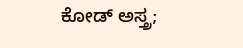ಕೋಡ್ ಅಸ್ತ್ರ;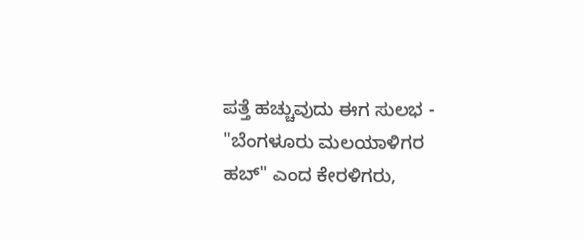ಪತ್ತೆ ಹಚ್ಚುವುದು ಈಗ ಸುಲಭ -
"ಬೆಂಗಳೂರು ಮಲಯಾಳಿಗರ ಹಬ್" ಎಂದ ಕೇರಳಿಗರು,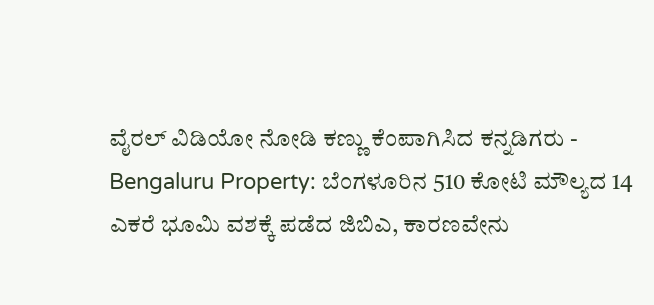ವೈರಲ್ ವಿಡಿಯೋ ನೋಡಿ ಕಣ್ಣು ಕೆಂಪಾಗಿಸಿದ ಕನ್ನಡಿಗರು -
Bengaluru Property: ಬೆಂಗಳೂರಿನ 510 ಕೋಟಿ ಮೌಲ್ಯದ 14 ಎಕರೆ ಭೂಮಿ ವಶಕ್ಕೆ ಪಡೆದ ಜಿಬಿಎ, ಕಾರಣವೇನು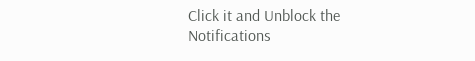Click it and Unblock the Notifications